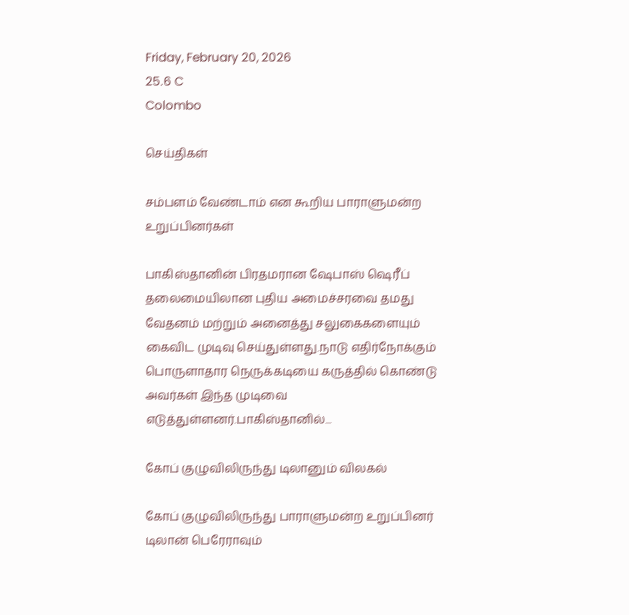Friday, February 20, 2026
25.6 C
Colombo

செய்திகள்

சம்பளம் வேண்டாம் என கூறிய பாராளுமன்ற உறுப்பினர்கள்

பாகிஸ்தானின் பிரதமரான ஷேபாஸ் ஷெரீப் தலைமையிலான புதிய அமைச்சரவை தமது வேதனம் மற்றும் அனைத்து சலுகைகளையும் கைவிட முடிவு செய்துள்ளது.நாடு எதிர்நோக்கும் பொருளாதார நெருக்கடியை கருத்தில் கொண்டு அவர்கள் இந்த முடிவை எடுத்துள்ளனர்.பாகிஸ்தானில்...

கோப் குழுவிலிருந்து டிலானும் விலகல்

கோப் குழுவிலிருந்து பாராளுமன்ற உறுப்பினர் டிலான் பெரேராவும்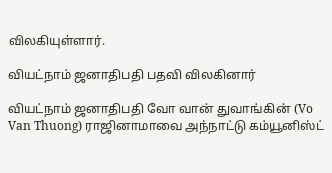விலகியுள்ளார்.

வியட்நாம் ஜனாதிபதி பதவி விலகினார்

வியட்நாம் ஜனாதிபதி வோ வான் துவாங்கின் (Vo Van Thuong) ராஜினாமாவை அந்நாட்டு கம்யூனிஸ்ட்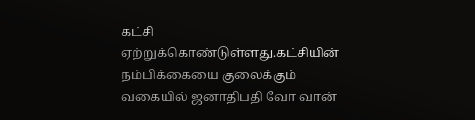கட்சி ஏற்றுக்கொண்டுள்ளது.கட்சியின் நம்பிக்கையை குலைக்கும் வகையில் ஜனாதிபதி வோ வான்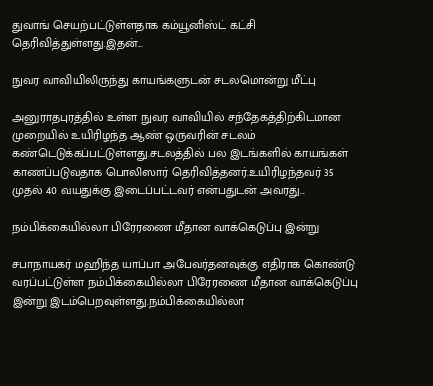துவாங் செயற்பட்டுள்ளதாக கம்யூனிஸ்ட் கட்சி தெரிவித்துள்ளது.இதன்...

நுவர வாவியிலிருந்து காயங்களுடன் சடலமொன்று மீட்பு

அனுராதபுரத்தில் உள்ள நுவர வாவியில் சந்தேகத்திற்கிடமான முறையில் உயிரிழந்த ஆண் ஒருவரின் சடலம் கண்டெடுக்கப்பட்டுள்ளது.சடலத்தில் பல இடங்களில் காயங்கள் காணப்படுவதாக பொலிஸார் தெரிவித்தனர்.உயிரிழந்தவர் 35 முதல் 40 வயதுக்கு இடைப்பட்டவர் என்பதுடன் அவரது...

நம்பிக்கையில்லா பிரேரணை மீதான வாக்கெடுப்பு இன்று

சபாநாயகர் மஹிந்த யாப்பா அபேவர்தனவுக்கு எதிராக கொண்டு வரப்பட்டுள்ள நம்பிக்கையில்லா பிரேரணை மீதான வாக்கெடுப்பு இன்று இடம்பெறவுள்ளது.நம்பிக்கையில்லா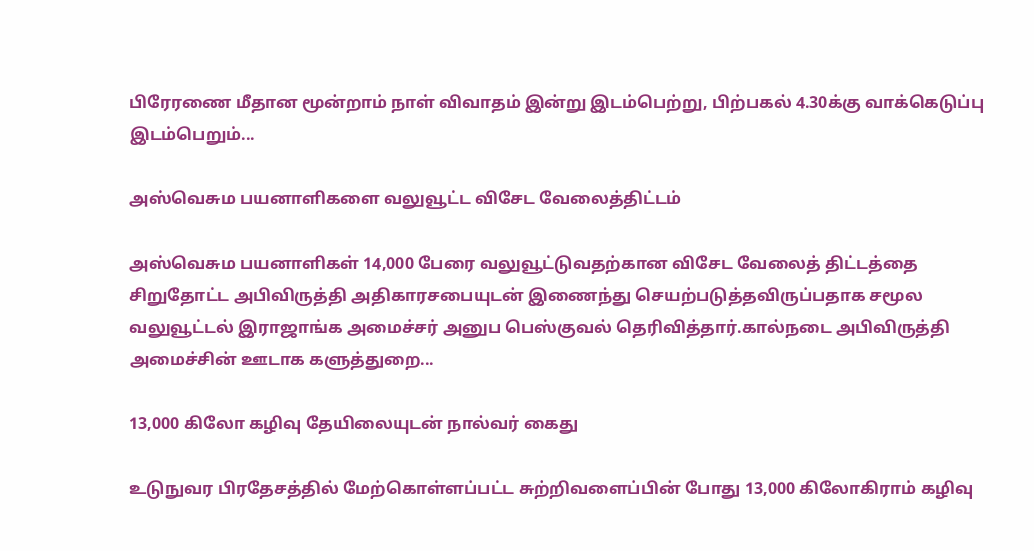பிரேரணை மீதான மூன்றாம் நாள் விவாதம் இன்று இடம்பெற்று, பிற்பகல் 4.30க்கு வாக்கெடுப்பு இடம்பெறும்...

அஸ்வெசும பயனாளிகளை வலுவூட்ட விசேட வேலைத்திட்டம்

அஸ்வெசும பயனாளிகள் 14,000 பேரை வலுவூட்டுவதற்கான விசேட வேலைத் திட்டத்தை சிறுதோட்ட அபிவிருத்தி அதிகாரசபையுடன் இணைந்து செயற்படுத்தவிருப்பதாக சமூல வலுவூட்டல் இராஜாங்க அமைச்சர் அனுப பெஸ்குவல் தெரிவித்தார்.கால்நடை அபிவிருத்தி அமைச்சின் ஊடாக களுத்துறை...

13,000 கிலோ கழிவு தேயிலையுடன் நால்வர் கைது

உடுநுவர பிரதேசத்தில் மேற்கொள்ளப்பட்ட சுற்றிவளைப்பின் போது 13,000 கிலோகிராம் கழிவு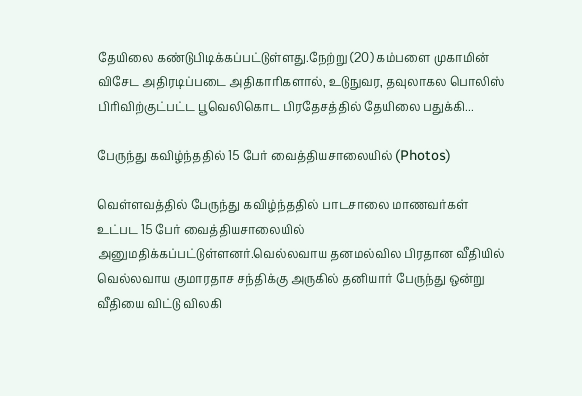தேயிலை கண்டுபிடிக்கப்பட்டுள்ளது.நேற்று (20) கம்பளை முகாமின் விசேட அதிரடிப்படை அதிகாரிகளால், உடுநுவர, தவுலாகல பொலிஸ் பிரிவிற்குட்பட்ட பூவெலிகொட பிரதேசத்தில் தேயிலை பதுக்கி...

பேருந்து கவிழ்ந்ததில் 15 பேர் வைத்தியசாலையில் (Photos)

வெள்ளவத்தில் பேருந்து கவிழ்ந்ததில் பாடசாலை மாணவர்கள் உட்பட 15 பேர் வைத்தியசாலையில் அனுமதிக்கப்பட்டுள்ளனர்.வெல்லவாய தனமல்வில பிரதான வீதியில் வெல்லவாய குமாரதாச சந்திக்கு அருகில் தனியார் பேருந்து ஒன்று வீதியை விட்டு விலகி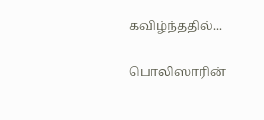கவிழ்ந்ததில்...

பொலிஸாரின்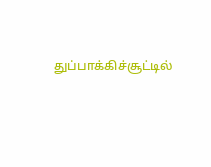துப்பாக்கிச்சூட்டில்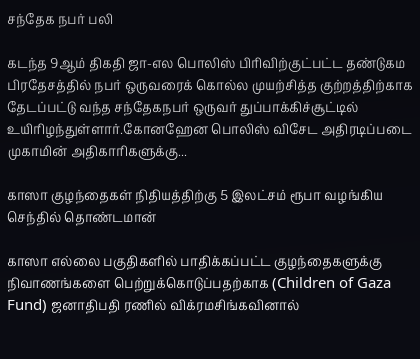சந்தேக நபர் பலி

கடந்த 9ஆம் திகதி ஜா-எல பொலிஸ் பிரிவிற்குட்பட்ட தண்டுகம பிரதேசத்தில் நபர் ஒருவரைக் கொல்ல முயற்சித்த குற்றத்திற்காக தேடப்பட்டு வந்த சந்தேகநபர் ஒருவர் துப்பாக்கிச்சூட்டில் உயிரிழந்துள்ளார்.கோனஹேன பொலிஸ் விசேட அதிரடிப்படை முகாமின் அதிகாரிகளுக்கு...

காஸா குழந்தைகள் நிதியத்திற்கு 5 இலட்சம் ரூபா வழங்கிய செந்தில் தொண்டமான்

காஸா எல்லை பகுதிகளில் பாதிக்கப்பட்ட குழந்தைகளுக்கு நிவாணங்களை பெற்றுக்கொடுப்பதற்காக (Children of Gaza Fund) ஜனாதிபதி ரணில் விக்ரமசிங்கவினால்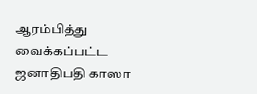ஆரம்பித்து வைக்கப்பட்ட ஜனாதிபதி காஸா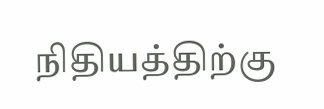நிதியத்திற்கு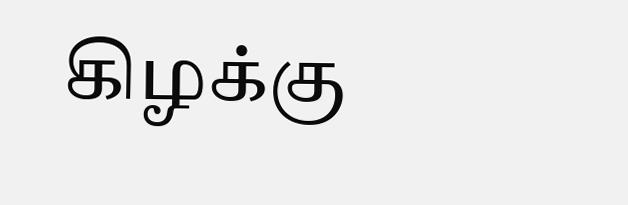கிழக்கு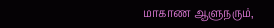மாகாண ஆளுநரும்,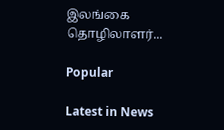இலங்கை தொழிலாளர்...

Popular

Latest in News